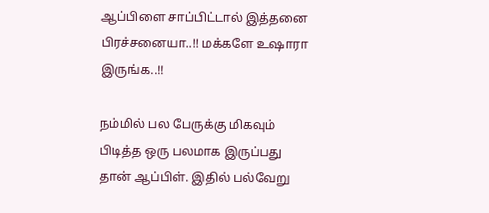ஆப்பிளை சாப்பிட்டால் இத்தனை பிரச்சனையா..!! மக்களே உஷாரா இருங்க..!!

நம்மில் பல பேருக்கு மிகவும் பிடித்த ஒரு பலமாக இருப்பது தான் ஆப்பிள். இதில் பல்வேறு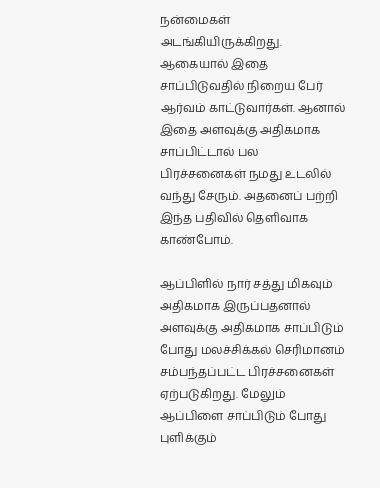நன்மைகள் அடங்கியிருக்கிறது. ஆகையால் இதை சாப்பிடுவதில் நிறைய பேர் ஆர்வம் காட்டுவார்கள். ஆனால் இதை அளவுக்கு அதிகமாக சாப்பிட்டால் பல பிரச்சனைகள் நமது உடலில் வந்து சேரும். அதனைப் பற்றி இந்த பதிவில் தெளிவாக காண்போம்.

ஆப்பிளில் நார் சத்து மிகவும் அதிகமாக இருப்பதனால் அளவுக்கு அதிகமாக சாப்பிடும் போது மலச்சிக்கல் செரிமானம் சம்பந்தப்பட்ட பிரச்சனைகள் ஏற்படுகிறது. மேலும் ஆப்பிளை சாப்பிடும் போது புளிக்கும்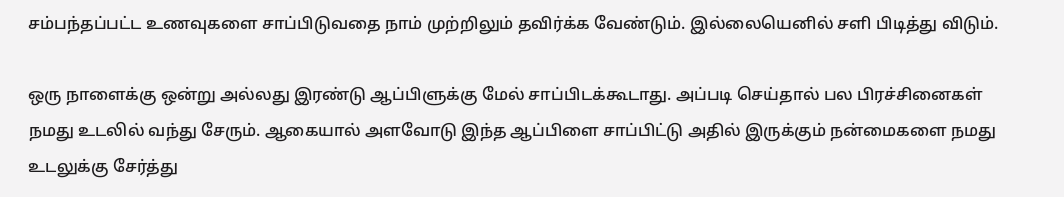சம்பந்தப்பட்ட உணவுகளை சாப்பிடுவதை நாம் முற்றிலும் தவிர்க்க வேண்டும். இல்லையெனில் சளி பிடித்து விடும்.

ஒரு நாளைக்கு ஒன்று அல்லது இரண்டு ஆப்பிளுக்கு மேல் சாப்பிடக்கூடாது. அப்படி செய்தால் பல பிரச்சினைகள் நமது உடலில் வந்து சேரும். ஆகையால் அளவோடு இந்த ஆப்பிளை சாப்பிட்டு அதில் இருக்கும் நன்மைகளை நமது உடலுக்கு சேர்த்து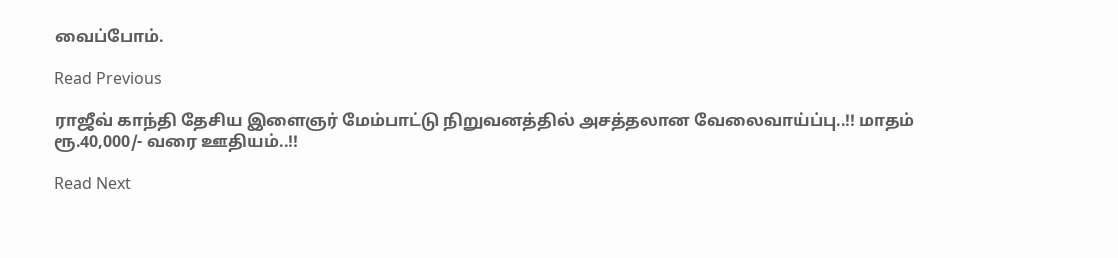வைப்போம்.

Read Previous

ராஜீவ் காந்தி தேசிய இளைஞர் மேம்பாட்டு நிறுவனத்தில் அசத்தலான வேலைவாய்ப்பு..!! மாதம் ரூ.40,000/- வரை ஊதியம்..!!

Read Next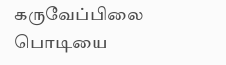கருவேப்பிலை பொடியை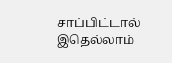சாப்பிட்டால் இதெல்லாம்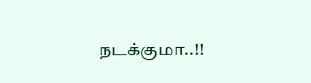நடக்குமா..!!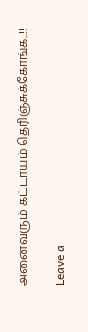அனைவரும் கட்டாயம் தெரிஞ்சுக்கோங்க..!!

Leave a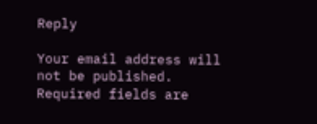Reply

Your email address will not be published. Required fields are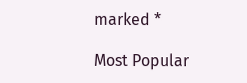marked *

Most Popular